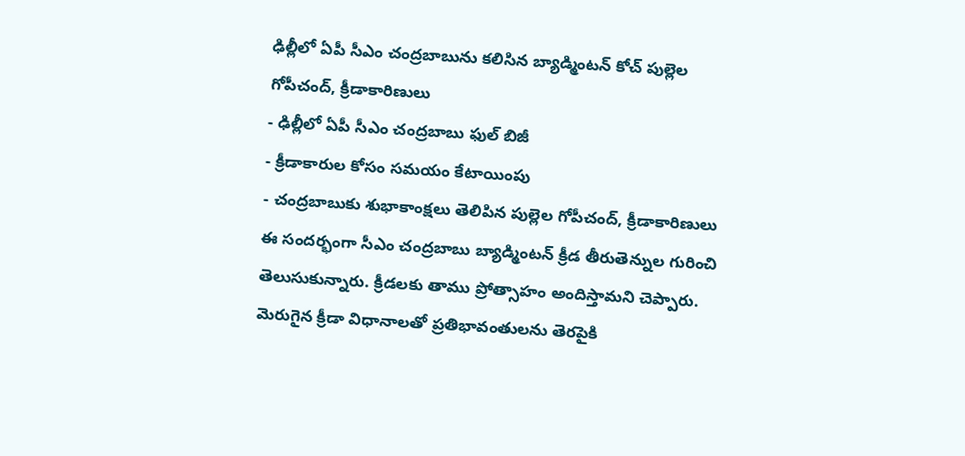ఢిల్లీలో ఏపీ సీఎం చంద్రబాబును కలిసిన బ్యాడ్మింటన్ కోచ్ పుల్లెల గోపీచంద్, క్రీడాకారిణులు
- ఢిల్లీలో ఏపీ సీఎం చంద్రబాబు ఫుల్ బిజీ
- క్రీడాకారుల కోసం సమయం కేటాయింపు
- చంద్రబాబుకు శుభాకాంక్షలు తెలిపిన పుల్లెల గోపీచంద్, క్రీడాకారిణులు
ఈ సందర్భంగా సీఎం చంద్రబాబు బ్యాడ్మింటన్ క్రీడ తీరుతెన్నుల గురించి తెలుసుకున్నారు. క్రీడలకు తాము ప్రోత్సాహం అందిస్తామని చెప్పారు. మెరుగైన క్రీడా విధానాలతో ప్రతిభావంతులను తెరపైకి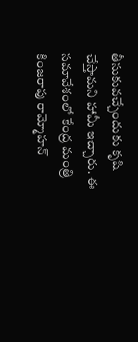తీసుకువచ్చేందుకు కృషి చేస్తామని హామీ ఇచ్చారు. ఈ సమావేశంలో కేంద్ర మంత్రి కింజరాపు రామ్మోహన్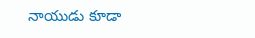నాయుడు కూడా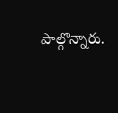పాల్గొన్నారు.